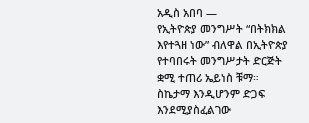አዲስ አበባ —
የኢትዮጵያ መንግሥት “በትክክል እየተጓዘ ነው” ብለዋል በኢትዮጵያ የተባበሩት መንግሥታት ድርጅት ቋሚ ተጠሪ ኤይነስ ቹማ።
ስኬታማ እንዲሆንም ድጋፍ እንደሚያስፈልገው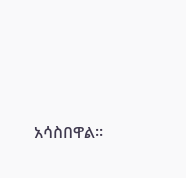አሳስበዋል።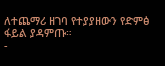ለተጨማሪ ዘገባ የተያያዘውን የድምፅ ፋይል ያዳምጡ።
-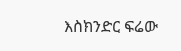እስክንድር ፍሬው